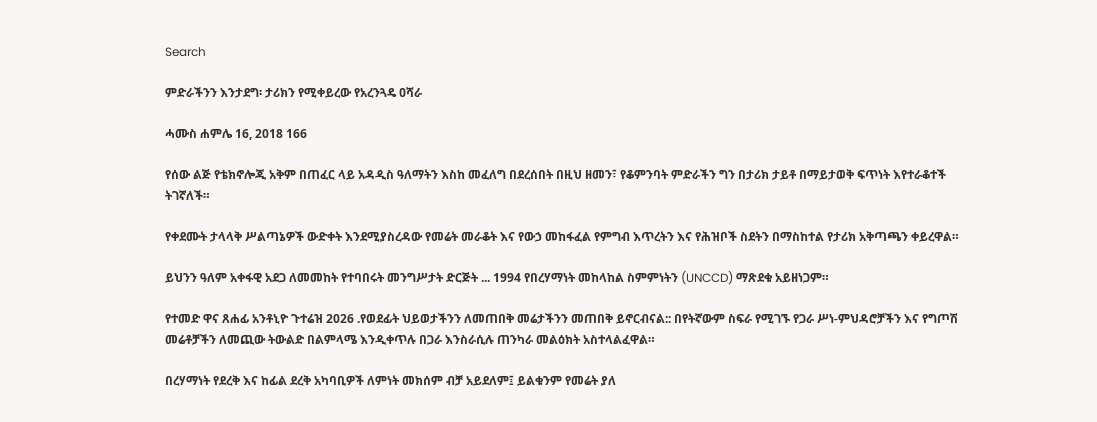Search

ምድራችንን እንታደግ፡ ታሪክን የሚቀይረው የአረንጓዴ ዐሻራ

ሓሙስ ሐምሌ 16, 2018 166

የሰው ልጅ የቴክኖሎጂ አቅም በጠፈር ላይ አዳዲስ ዓለማትን እስከ መፈለግ በደረሰበት በዚህ ዘመን፣ የቆምንባት ምድራችን ግን በታሪክ ታይቶ በማይታወቅ ፍጥነት እየተራቆተች ትገኛለች።

የቀደሙት ታላላቅ ሥልጣኔዎች ውድቀት እንደሚያስረዳው የመሬት መራቆት እና የውኃ መከፋፈል የምግብ እጥረትን እና የሕዝቦች ስደትን በማስከተል የታሪክ አቅጣጫን ቀይረዋል።

ይህንን ዓለም አቀፋዊ አደጋ ለመመከት የተባበሩት መንግሥታት ድርጅት ... 1994 የበረሃማነት መከላከል ስምምነትን (UNCCD) ማጽደቁ አይዘነጋም።

የተመድ ዋና ጸሐፊ አንቶኒዮ ጉተሬዝ 2026 .የወደፊት ህይወታችንን ለመጠበቅ መሬታችንን መጠበቅ ይኖርብናል:: በየትኛውም ስፍራ የሚገኙ የጋራ ሥነ-ምህዳሮቻችን እና የግጦሽ መሬቶቻችን ለመጪው ትውልድ በልምላሜ እንዲቀጥሉ በጋራ እንስራሲሉ ጠንካራ መልዕክት አስተላልፈዋል።

በረሃማነት የደረቅ እና ከፊል ደረቅ አካባቢዎች ለምነት መክሰም ብቻ አይደለም፤ ይልቁንም የመሬት ያለ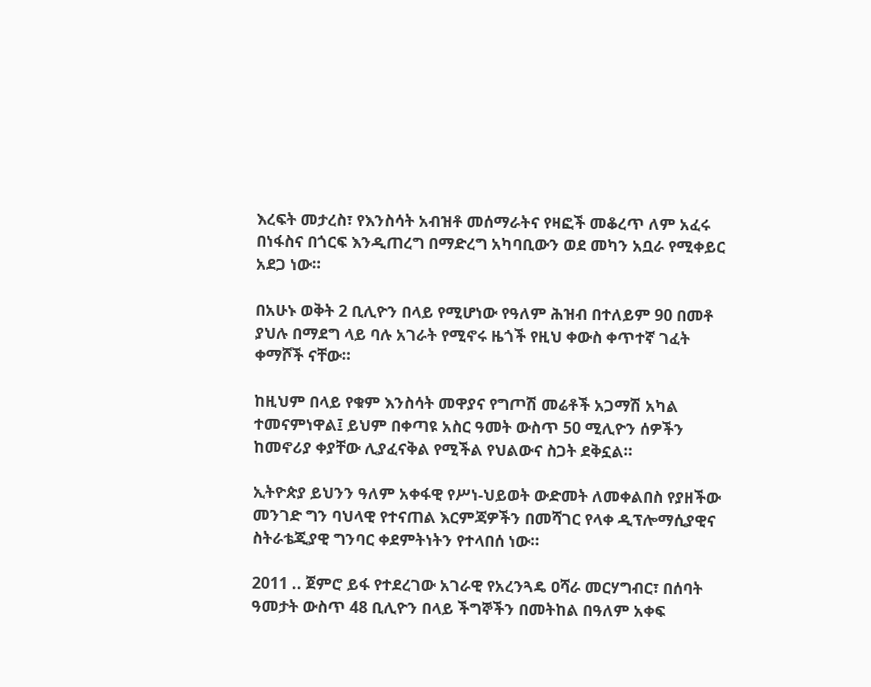እረፍት መታረስ፣ የእንስሳት አብዝቶ መሰማራትና የዛፎች መቆረጥ ለም አፈሩ በነፋስና በጎርፍ እንዲጠረግ በማድረግ አካባቢውን ወደ መካን አቧራ የሚቀይር አደጋ ነው።

በአሁኑ ወቅት 2 ቢሊዮን በላይ የሚሆነው የዓለም ሕዝብ በተለይም 90 በመቶ ያህሉ በማደግ ላይ ባሉ አገራት የሚኖሩ ዜጎች የዚህ ቀውስ ቀጥተኛ ገፈት ቀማሾች ናቸው።

ከዚህም በላይ የቁም እንስሳት መዋያና የግጦሽ መሬቶች አጋማሽ አካል ተመናምነዋል፤ ይህም በቀጣዩ አስር ዓመት ውስጥ 50 ሚሊዮን ሰዎችን ከመኖሪያ ቀያቸው ሊያፈናቅል የሚችል የህልውና ስጋት ደቅኗል።

ኢትዮጵያ ይህንን ዓለም አቀፋዊ የሥነ-ህይወት ውድመት ለመቀልበስ የያዘችው መንገድ ግን ባህላዊ የተናጠል እርምጃዎችን በመሻገር የላቀ ዲፕሎማሲያዊና ስትራቴጂያዊ ግንባር ቀደምትነትን የተላበሰ ነው።

2011 .. ጀምሮ ይፋ የተደረገው አገራዊ የአረንጓዴ ዐሻራ መርሃግብር፣ በሰባት ዓመታት ውስጥ 48 ቢሊዮን በላይ ችግኞችን በመትከል በዓለም አቀፍ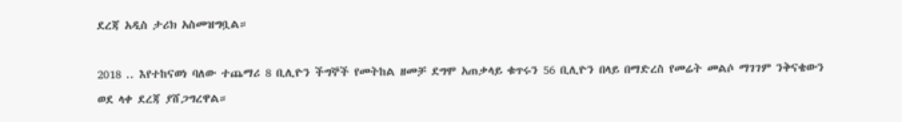ደረጃ አዲስ ታሪክ አስመዝግቧል።

2018 .. እየተከናወነ ባለው ተጨማሪ 8 ቢሊዮን ችግኞች የመትከል ዘመቻ ደግሞ አጠቃላይ ቁጥሩን 56 ቢሊዮን በላይ በማድረስ የመሬት መልሶ ማገገም ንቅናቄውን ወደ ላቀ ደረጃ ያሸጋግረዋል።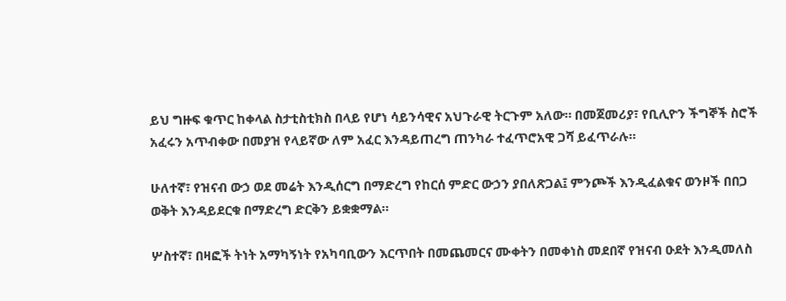ይህ ግዙፍ ቁጥር ከቀላል ስታቲስቲክስ በላይ የሆነ ሳይንሳዊና አህጉራዊ ትርጉም አለው። በመጀመሪያ፣ የቢሊዮን ችግኞች ስሮች አፈሩን አጥብቀው በመያዝ የላይኛው ለም አፈር እንዳይጠረግ ጠንካራ ተፈጥሮአዊ ጋሻ ይፈጥራሉ።

ሁለተኛ፣ የዝናብ ውኃ ወደ መሬት እንዲሰርግ በማድረግ የከርሰ ምድር ውኃን ያበለጽጋል፤ ምንጮች እንዲፈልቁና ወንዞች በበጋ ወቅት እንዳይደርቁ በማድረግ ድርቅን ይቋቋማል።

ሦስተኛ፣ በዛፎች ትነት አማካኝነት የአካባቢውን እርጥበት በመጨመርና ሙቀትን በመቀነስ መደበኛ የዝናብ ዑደት እንዲመለስ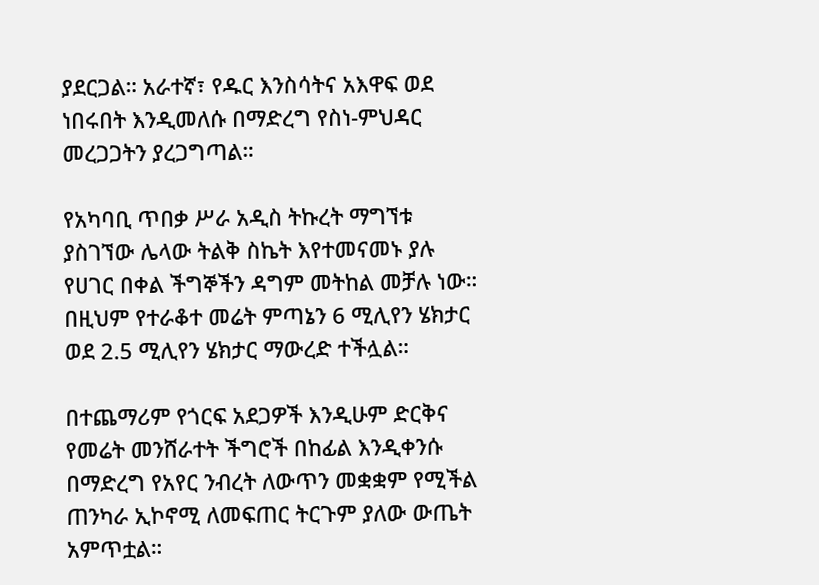ያደርጋል። አራተኛ፣ የዱር እንስሳትና አእዋፍ ወደ ነበሩበት እንዲመለሱ በማድረግ የስነ-ምህዳር መረጋጋትን ያረጋግጣል።

የአካባቢ ጥበቃ ሥራ አዲስ ትኩረት ማግኘቱ ያስገኘው ሌላው ትልቅ ስኬት እየተመናመኑ ያሉ የሀገር በቀል ችግኞችን ዳግም መትከል መቻሉ ነው። በዚህም የተራቆተ መሬት ምጣኔን 6 ሚሊየን ሄክታር ወደ 2.5 ሚሊየን ሄክታር ማውረድ ተችሏል።

በተጨማሪም የጎርፍ አደጋዎች እንዲሁም ድርቅና የመሬት መንሸራተት ችግሮች በከፊል እንዲቀንሱ በማድረግ የአየር ንብረት ለውጥን መቋቋም የሚችል ጠንካራ ኢኮኖሚ ለመፍጠር ትርጉም ያለው ውጤት አምጥቷል።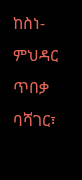ከስነ-ምህዳር ጥበቃ ባሻገር፣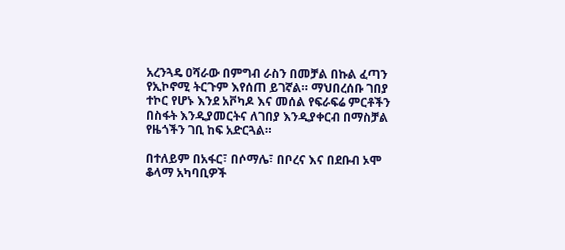አረንጓዴ ዐሻራው በምግብ ራስን በመቻል በኩል ፈጣን የኢኮኖሚ ትርጉም እየሰጠ ይገኛል። ማህበረሰቡ ገበያ ተኮር የሆኑ እንደ አቮካዶ እና መሰል የፍራፍሬ ምርቶችን በስፋት እንዲያመርትና ለገበያ እንዲያቀርብ በማስቻል የዜጎችን ገቢ ከፍ አድርጓል።

በተለይም በአፋር፣ በሶማሌ፣ በቦረና እና በደቡብ ኦሞ ቆላማ አካባቢዎች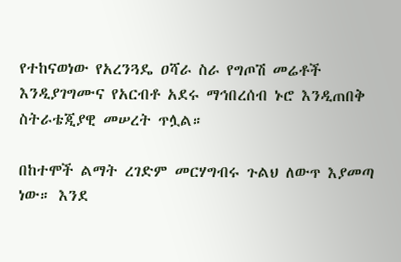የተከናወነው የአረንጓዴ ዐሻራ ስራ የግጦሽ መሬቶች እንዲያገግሙና የአርብቶ አደሩ ማኅበረሰብ ኑሮ እንዲጠበቅ ስትራቴጂያዊ መሠረት ጥሏል።

በከተሞች ልማት ረገድም መርሃግብሩ ጉልህ ለውጥ እያመጣ ነው። እንደ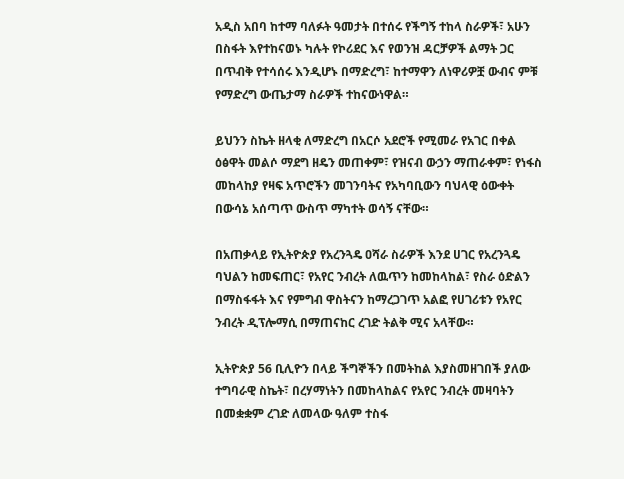አዲስ አበባ ከተማ ባለፉት ዓመታት በተሰሩ የችግኝ ተከላ ስራዎች፣ አሁን በስፋት እየተከናወኑ ካሉት የኮሪደር እና የወንዝ ዳርቻዎች ልማት ጋር በጥብቅ የተሳሰሩ እንዲሆኑ በማድረግ፣ ከተማዋን ለነዋሪዎቿ ውብና ምቹ የማድረግ ውጤታማ ስራዎች ተከናውነዋል።

ይህንን ስኬት ዘላቂ ለማድረግ በአርሶ አደሮች የሚመራ የአገር በቀል ዕፅዋት መልሶ ማደግ ዘዴን መጠቀም፣ የዝናብ ውኃን ማጠራቀም፣ የነፋስ መከላከያ የዛፍ አጥሮችን መገንባትና የአካባቢውን ባህላዊ ዕውቀት በውሳኔ አሰጣጥ ውስጥ ማካተት ወሳኝ ናቸው።

በአጠቃላይ የኢትዮጵያ የአረንጓዴ ዐሻራ ስራዎች እንደ ሀገር የአረንጓዴ ባህልን ከመፍጠር፣ የአየር ንብረት ለዉጥን ከመከላከል፣ የስራ ዕድልን በማስፋፋት እና የምግብ ዋስትናን ከማረጋገጥ አልፎ የሀገሪቱን የአየር ንብረት ዲፕሎማሲ በማጠናከር ረገድ ትልቅ ሚና አላቸው።

ኢትዮጵያ 56 ቢሊዮን በላይ ችግኞችን በመትከል እያስመዘገበች ያለው ተግባራዊ ስኬት፣ በረሃማነትን በመከላከልና የአየር ንብረት መዛባትን በመቋቋም ረገድ ለመላው ዓለም ተስፋ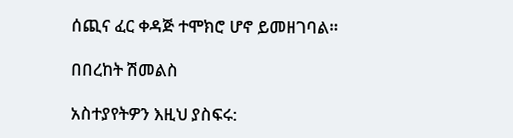ሰጪና ፈር ቀዳጅ ተሞክሮ ሆኖ ይመዘገባል።

በበረከት ሽመልስ

አስተያየትዎን እዚህ ያስፍሩ: